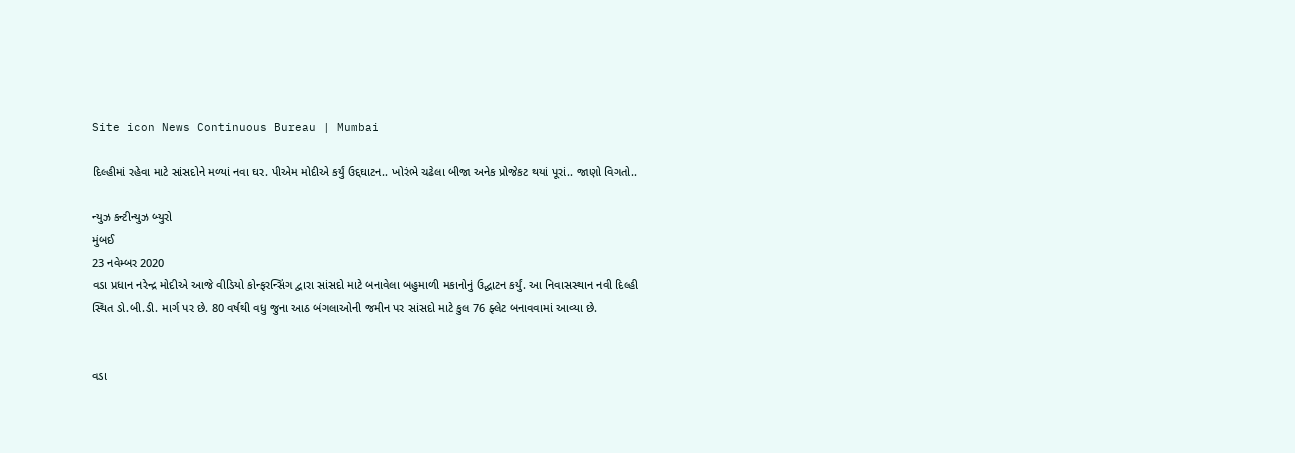Site icon News Continuous Bureau | Mumbai

દિલ્હીમાં રહેવા માટે સાંસદોને મળ્યાં નવા ઘર. પીએમ મોદીએ કર્યું ઉદ્દઘાટન.. ખોરંભે ચઢેલા બીજા અનેક પ્રોજેકટ થયાં પૂરાં.. જાણો વિગતો..

ન્યુઝ કન્ટીન્યુઝ બ્યુરો
મુંબઈ
23 નવેમ્બર 2020
વડા પ્રધાન નરેન્દ્ર મોદીએ આજે વીડિયો કોન્ફરન્સિંગ દ્વારા સાંસદો માટે બનાવેલા બહુમાળી મકાનોનું ઉદ્ઘાટન કર્યું. આ નિવાસસ્થાન નવી દિલ્હી સ્થિત ડો.બી.ડી. માર્ગ પર છે. 80 વર્ષથી વધુ જુના આઠ બંગલાઓની જમીન પર સાંસદો માટે કુલ 76 ફ્લેટ બનાવવામાં આવ્યા છે.


વડા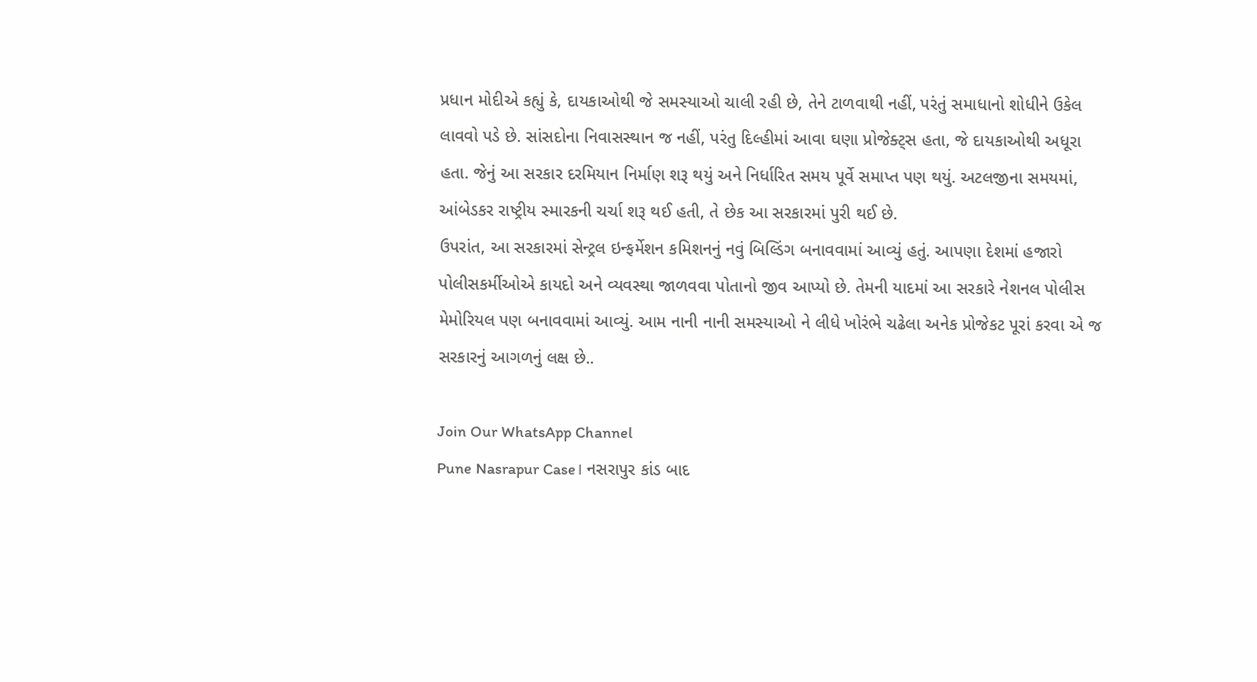પ્રધાન મોદીએ કહ્યું કે, દાયકાઓથી જે સમસ્યાઓ ચાલી રહી છે, તેને ટાળવાથી નહીં, પરંતું સમાધાનો શોધીને ઉકેલ લાવવો પડે છે. સાંસદોના નિવાસસ્થાન જ નહીં, પરંતુ દિલ્હીમાં આવા ઘણા પ્રોજેક્ટ્સ હતા, જે દાયકાઓથી અધૂરા હતા. જેનું આ સરકાર દરમિયાન નિર્માણ શરૂ થયું અને નિર્ધારિત સમય પૂર્વે સમાપ્ત પણ થયું. અટલજીના સમયમાં, આંબેડકર રાષ્ટ્રીય સ્મારકની ચર્ચા શરૂ થઈ હતી, તે છેક આ સરકારમાં પુરી થઈ છે.
ઉપરાંત, આ સરકારમાં સેન્ટ્રલ ઇન્ફર્મેશન કમિશનનું નવું બિલ્ડિંગ બનાવવામાં આવ્યું હતું. આપણા દેશમાં હજારો પોલીસકર્મીઓએ કાયદો અને વ્યવસ્થા જાળવવા પોતાનો જીવ આપ્યો છે. તેમની યાદમાં આ સરકારે નેશનલ પોલીસ મેમોરિયલ પણ બનાવવામાં આવ્યું. આમ નાની નાની સમસ્યાઓ ને લીધે ખોરંભે ચઢેલા અનેક પ્રોજેકટ પૂરાં કરવા એ જ સરકારનું આગળનું લક્ષ છે..

Join Our WhatsApp Channel
Pune Nasrapur Case। નસરાપુર કાંડ બાદ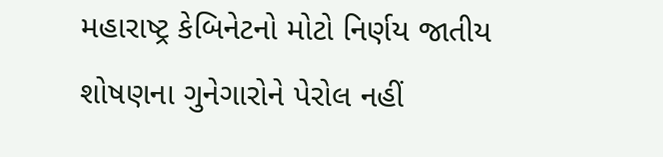મહારાષ્ટ્ર કેબિનેટનો મોટો નિર્ણય જાતીય શોષણના ગુનેગારોને પેરોલ નહીં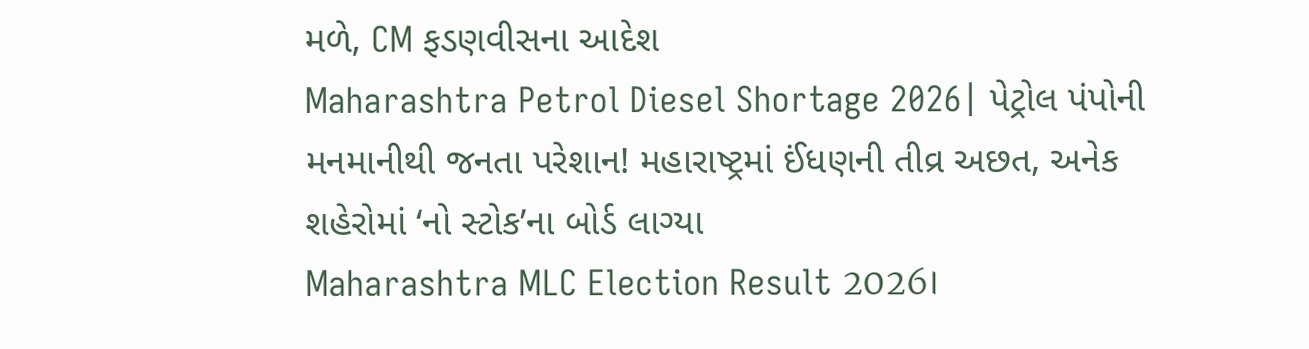મળે, CM ફડણવીસના આદેશ
Maharashtra Petrol Diesel Shortage 2026| પેટ્રોલ પંપોની મનમાનીથી જનતા પરેશાન! મહારાષ્ટ્રમાં ઈંધણની તીવ્ર અછત, અનેક શહેરોમાં ‘નો સ્ટોક’ના બોર્ડ લાગ્યા
Maharashtra MLC Election Result 2026।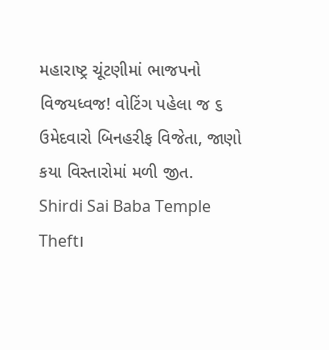મહારાષ્ટ્ર ચૂંટણીમાં ભાજપનો વિજયધ્વજ! વોટિંગ પહેલા જ ૬ ઉમેદવારો બિનહરીફ વિજેતા, જાણો કયા વિસ્તારોમાં મળી જીત.
Shirdi Sai Baba Temple Theft।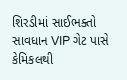શિરડીમાં સાઈભક્તો સાવધાન VIP ગેટ પાસે કેમિકલથી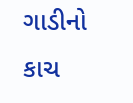ગાડીનો કાચ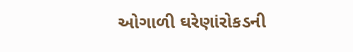ઓગાળી ઘરેણાંરોકડની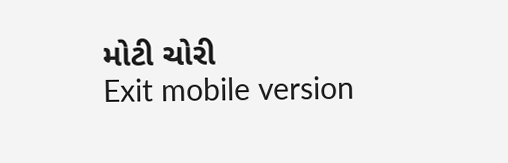મોટી ચોરી
Exit mobile version